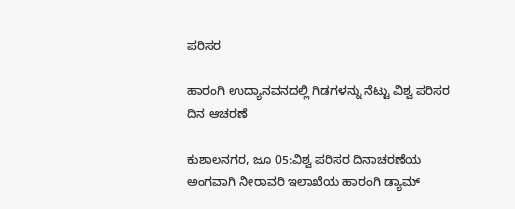ಪರಿಸರ

ಹಾರಂಗಿ ಉದ್ಯಾನವನದಲ್ಲಿ ಗಿಡಗಳನ್ನು ನೆಟ್ಟು ವಿಶ್ವ ಪರಿಸರ ದಿನ ಆಚರಣೆ

ಕುಶಾಲನಗರ, ಜೂ 05:ವಿಶ್ವ ಪರಿಸರ ದಿನಾಚರಣೆಯ ಅಂಗವಾಗಿ ನೀರಾವರಿ ಇಲಾಖೆಯ ಹಾರಂಗಿ ಡ್ಯಾಮ್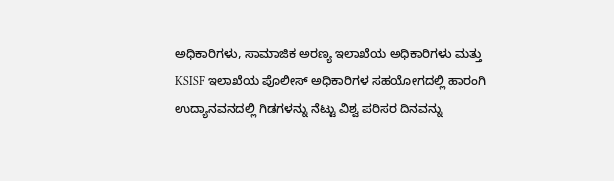ಅಧಿಕಾರಿಗಳು, ಸಾಮಾಜಿಕ ಅರಣ್ಯ ಇಲಾಖೆಯ ಅಧಿಕಾರಿಗಳು ಮತ್ತು KSISF ಇಲಾಖೆಯ ಪೊಲೀಸ್ ಅಧಿಕಾರಿಗಳ ಸಹಯೋಗದಲ್ಲಿ ಹಾರಂಗಿ ಉದ್ಯಾನವನದಲ್ಲಿ ಗಿಡಗಳನ್ನು ನೆಟ್ಟು ವಿಶ್ವ ಪರಿಸರ ದಿನವನ್ನು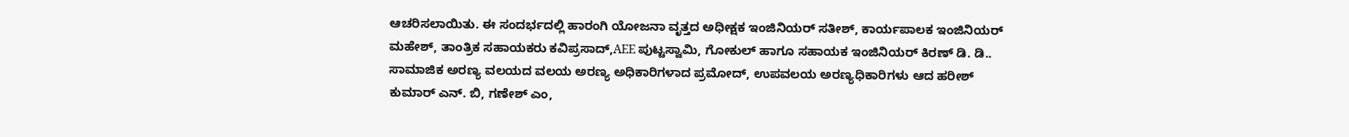ಆಚರಿಸಲಾಯಿತು. ಈ ಸಂದರ್ಭದಲ್ಲಿ ಹಾರಂಗಿ ಯೋಜನಾ ವೃತ್ತದ ಅಧೀಕ್ಷಕ ಇಂಜಿನಿಯರ್ ಸತೀಶ್, ಕಾರ್ಯಪಾಲಕ ಇಂಜಿನಿಯರ್ ಮಹೇಶ್, ತಾಂತ್ರಿಕ ಸಹಾಯಕರು ಕವಿಪ್ರಸಾದ್,AEE ಪುಟ್ಟಸ್ವಾಮಿ, ಗೋಕುಲ್ ಹಾಗೂ ಸಹಾಯಕ ಇಂಜಿನಿಯರ್ ಕಿರಣ್ ಡಿ. ಡಿ.. ಸಾಮಾಜಿಕ ಅರಣ್ಯ ವಲಯದ ವಲಯ ಅರಣ್ಯ ಅಧಿಕಾರಿಗಳಾದ ಪ್ರಮೋದ್, ಉಪವಲಯ ಅರಣ್ಯಧಿಕಾರಿಗಳು ಆದ ಹರೀಶ್ ಕುಮಾರ್ ಎನ್. ಬಿ, ಗಣೇಶ್ ಎಂ,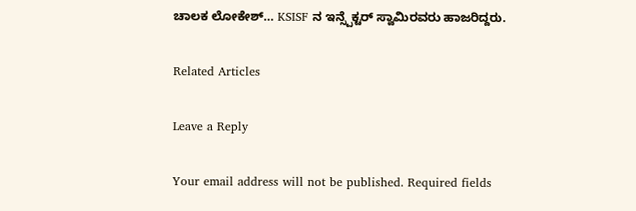ಚಾಲಕ ಲೋಕೇಶ್… KSISF ನ ಇನ್ಸ್ಪೆಕ್ಟರ್ ಸ್ವಾಮಿರವರು ಹಾಜರಿದ್ದರು.

Related Articles

Leave a Reply

Your email address will not be published. Required fields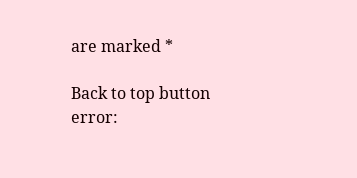are marked *

Back to top button
error: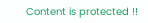Content is protected !!